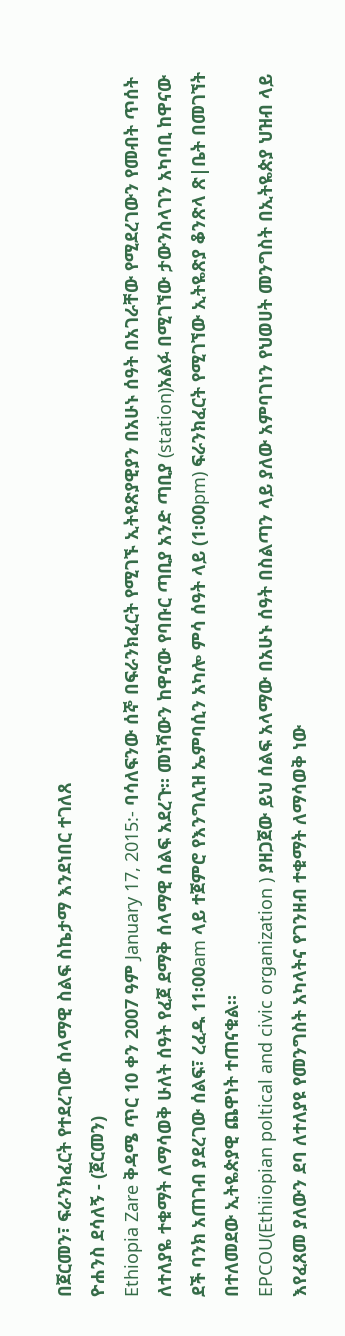በጀርመን፣ ፍራንክፈርት የተደረገው ሰላማዊ ስልፍ ስኬታማ እንደነበር ተገለጸ
ዮሐንስ ደሳለኝ - (ጀርመን)
Ethiopia Zare ቅዳሜ ጥር 10 ቀን 2007 ዓም January 17, 2015:- ባሳለፍንው ሰኞ በፍራንክፈርት የሚገኙ ኢትዩጽያዊያን በአሁኑ ሰዓት በአገራቸው የሚደረገውን የመብት ጥሰት ለተለያዬ ተቁማት ለማሳወቅ ሁለት ሰዓት የፈጀ ደማቅ ሰላማዊ ሰልፍ አደረጉ። መነሻውን ከዋናው የባቡር ጣቢያ አንድ ጣቢያ (station)አልፉ በሚገኘው ታውንስላገን አካባቢ ከዋናው ደች ባንክ አጠገብ ያደረገው ሰልፍ፣ ረፈዱ 11፡00am ላይ ተጀምሮ የእንግሊዝ ኤምባሲን አካሎ ምሳ ሰዓት ላይ (1፡00pm) ፍራንክፈርት የሚገኘው ኢትዬጽያ ቆንጽላ ጽ|ቤት በመገኘት በተለመደው ኢትዬጵያዊ ጨዋነት ተጠናቁል።
EPCOU(Ethiiopian poltical and civic organization ) ያዘጋጀው ይህ ሰልፍ አላማው በአሁኑ ሰዓት በስልጣን ላይ ያለው አምባገነን የህወሀት መንግስት በኢትዬጵያ ህዝብ ላይ እየፈጸመ ያለውን ደባ ለተለያዩ የመንግስት አካላትና የገንዘብ ተቁማት ለማሳወቅ ነው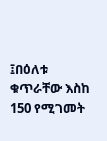፤በዕለቱ ቁጥራቸው እስከ 150 የሚገመት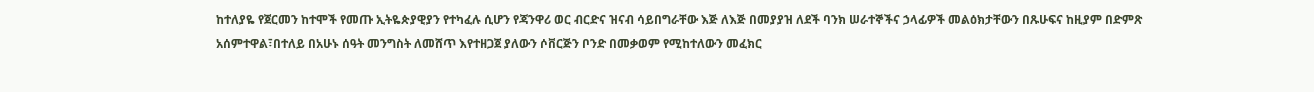ከተለያዬ የጀርመን ከተሞች የመጡ ኢትዬጵያዊያን የተካፈሉ ሲሆን የጃንዋሪ ወር ብርድና ዝናብ ሳይበግራቸው እጅ ለእጅ በመያያዝ ለደች ባንክ ሠራተኞችና ኃላፊዎች መልዕክታቸውን በጹሁፍና ከዚያም በድምጽ አሰምተዋል፣በተለይ በአሁኑ ሰዓት መንግስት ለመሸጥ እየተዘጋጀ ያለውን ሶቨርጅን ቦንድ በመቃወም የሚከተለውን መፈክር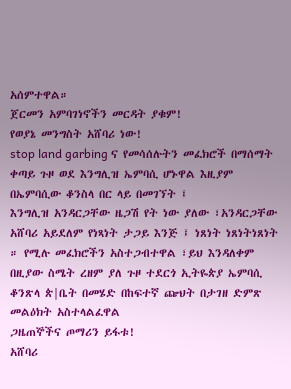አሰምተዋል።
ጀርመን አምባገነኖችን መርዳት ያቁም!
የወያኔ መንግስት አሸባሪ ነው!
stop land garbing ና የመሳሰሉትን መፈክሮች በማሰማት ቀጣይ ጉዞ ወደ እንግሊዝ ኤምባሲ ሆኑዋል እዚያም በኤምባሲው ቆንስላ በር ላይ በመገኘት ፤
እንግሊዝ አንዳርጋቸው ዜጋሽ የት ነው ያለው ፣አንዳርጋቸው አሸባሪ አይደለም የነጻነት ታጋይ እንጅ ፤ ነጸነት ነጸነትነጸነት ። የሚሉ መፈክሮችን አስተጋብተዋል ፣ይህ እንዳለቀም በዚያው ስሜት ረዘም ያለ ጉዞ ተደርጎ ኢትዬጵያ ኤምባሲ ቆንጽላ ጵ|ቤት በመሄድ በከፍተኛ ጬህት በታገዘ ድምጽ መልዕክት አስተላልፈዋል
ጋዜጠኞችና ጦማሪን ይፋቱ!
አሸባሪ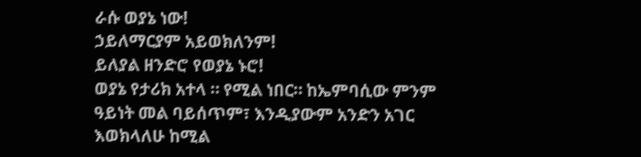ራሱ ወያኔ ነው!
ኃይለማርያም አይወክለንም!
ይለያል ዘንድሮ የወያኔ ኑሮ!
ወያኔ የታሪክ አተላ ። የሚል ነበር። ከኤምባሲው ምንም ዓይነት መል ባይሰጥም፣ እንዲያውም አንድን አገር እወክላለሁ ከሚል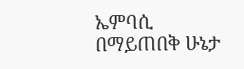ኤምባሲ በማይጠበቅ ሁኔታ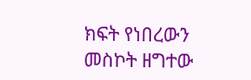ክፍት የነበረውን መስኮት ዘግተው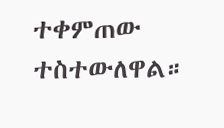ተቀምጠው ተስተውለዋል።